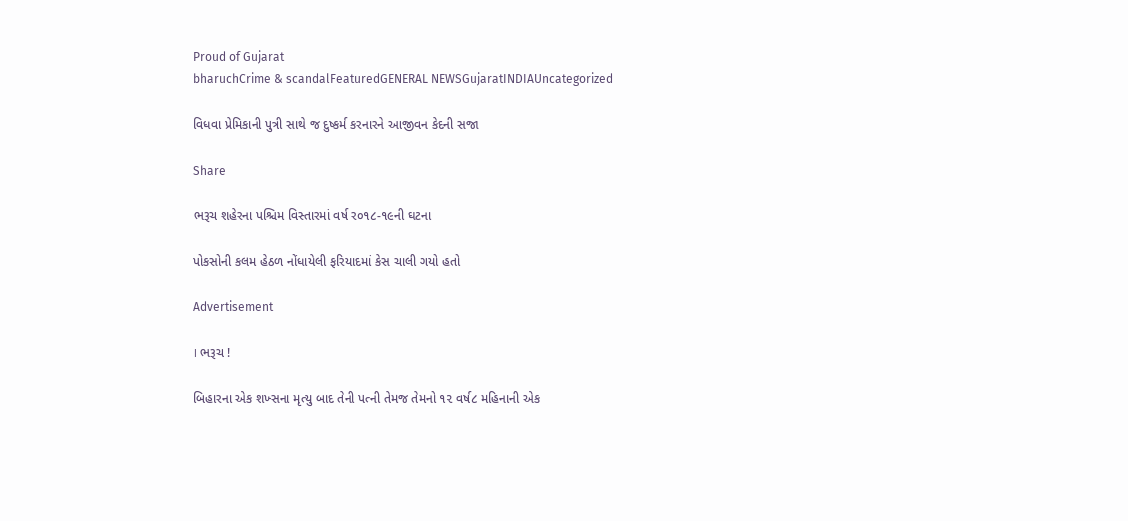Proud of Gujarat
bharuchCrime & scandalFeaturedGENERAL NEWSGujaratINDIAUncategorized

વિધવા પ્રેમિકાની પુત્રી સાથે જ દુષ્કર્મ કરનારને આજીવન કેદની સજા

Share

ભરૂચ શહેરના પશ્ચિમ વિસ્તારમાં વર્ષ ર૦૧૮-૧૯ની ઘટના

પોકસોની કલમ હેઠળ નોંધાયેલી ફરિયાદમાં કેસ ચાલી ગયો હતો

Advertisement

। ભરૂચ !

બિહારના એક શખ્સના મૃત્યુ બાદ તેની પત્ની તેમજ તેમનો ૧૨ વર્ષ૮ મહિનાની એક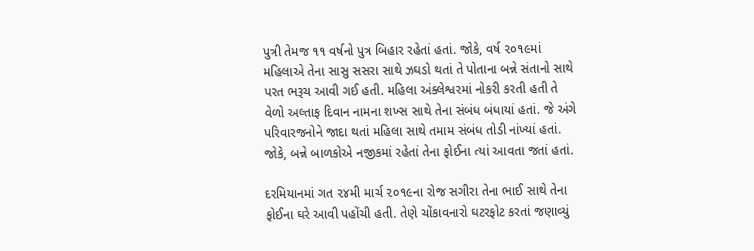પુત્રી તેમજ ૧૧ વર્ષનો પુત્ર બિહાર રહેતાં હતાં. જોકે, વર્ષ ૨૦૧૯માં મહિલાએ તેના સાસુ સસરા સાથે ઝઘડો થતાં તે પોતાના બન્ને સંતાનો સાથે પરત ભરૂચ આવી ગઈ હતી. મહિલા અંક્લેશ્વરમાં નોકરી કરતી હતી તે વેળો અલ્તાફ દિવાન નામના શખ્સ સાથે તેના સંબંધ બંધાયાં હતાં. જે અંગે પરિવારજનોને જાદા થતાં મહિલા સાથે તમામ સંબંધ તોડી નાંખ્યાં હતાં. જોકે, બન્ને બાળકોએ નજીકમાં રહેતાં તેના ફોઈના ત્યાં આવતા જતાં હતાં.

દરમિયાનમાં ગત ૨૪મી માર્ચ ૨૦૧૯ના રોજ સગીરા તેના ભાઈ સાથે તેના ફોઈના ઘરે આવી પહોંચી હતી. તેણે ચોંકાવનારો ઘટરફોટ કરતાં જણાવ્યું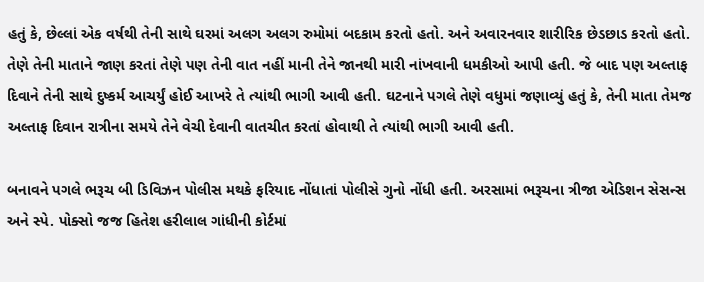હતું કે, છેલ્લાં એક વર્ષથી તેની સાથે ઘરમાં અલગ અલગ રુમોમાં બદકામ કરતો હતો. અને અવારનવાર શારીરિક છેડછાડ કરતો હતો. તેણે તેની માતાને જાણ કરતાં તેણે પણ તેની વાત નહીં માની તેને જાનથી મારી નાંખવાની ધમકીઓ આપી હતી. જે બાદ પણ અલ્તાફ દિવાને તેની સાથે દુષ્કર્મ આચર્યું હોઈ આખરે તે ત્યાંથી ભાગી આવી હતી. ઘટનાને પગલે તેણે વધુમાં જણાવ્યું હતું કે, તેની માતા તેમજ અલ્તાફ દિવાન રાત્રીના સમયે તેને વેચી દેવાની વાતચીત કરતાં હોવાથી તે ત્યાંથી ભાગી આવી હતી.

બનાવને પગલે ભરૂચ બી ડિવિઝન પોલીસ મથકે ફરિયાદ નોંધાતાં પોલીસે ગુનો નોંધી હતી. અરસામાં ભરૂચના ત્રીજા એડિશન સેસન્સ અને સ્પે. પોક્સો જજ હિતેશ હરીલાલ ગાંધીની કોર્ટમાં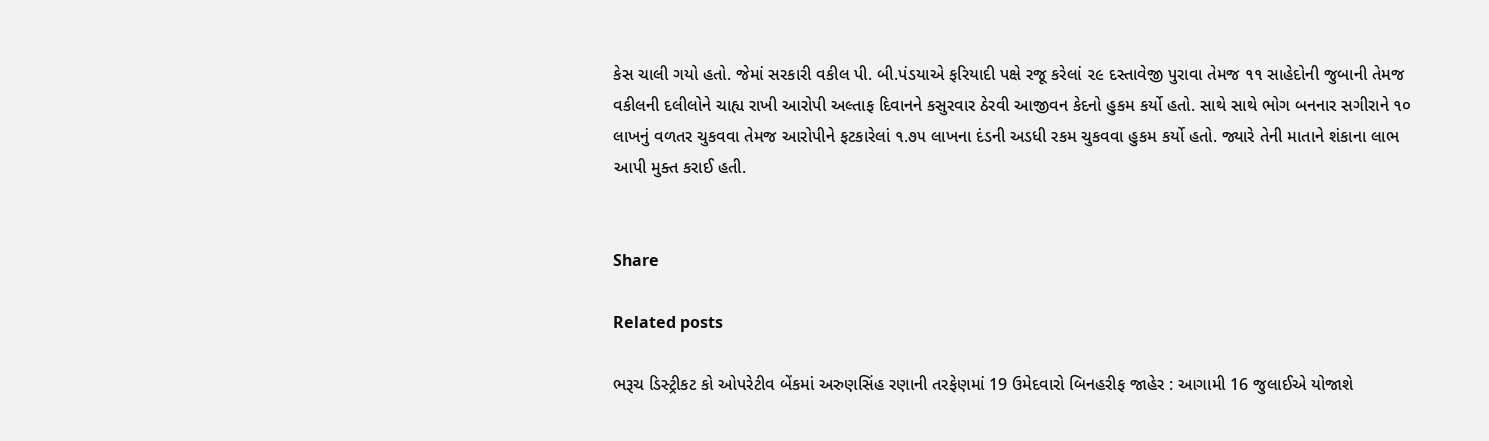કેસ ચાલી ગયો હતો. જેમાં સરકારી વકીલ પી. બી.પંડયાએ ફરિયાદી પક્ષે રજૂ કરેલાં ૨૯ દસ્તાવેજી પુરાવા તેમજ ૧૧ સાહેદોની જુબાની તેમજ વકીલની દલીલોને ચાહ્ય રાખી આરોપી અલ્તાફ દિવાનને કસુરવાર ઠેરવી આજીવન કેદનો હુકમ કર્યો હતો. સાથે સાથે ભોગ બનનાર સગીરાને ૧૦ લાખનું વળતર ચુકવવા તેમજ આરોપીને ફટકારેલાં ૧.૭૫ લાખના દંડની અડધી રકમ ચુકવવા હુકમ કર્યો હતો. જ્યારે તેની માતાને શંકાના લાભ આપી મુક્ત કરાઈ હતી.


Share

Related posts

ભરૂચ ડિસ્ટ્રીકટ કો ઓપરેટીવ બેંકમાં અરુણસિંહ રણાની તરફેણમાં 19 ઉમેદવારો બિનહરીફ જાહેર : આગામી 16 જુલાઈએ યોજાશે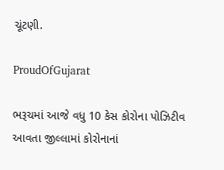ચૂંટણી.

ProudOfGujarat

ભરૂચમાં આજે વધુ 10 કેસ કોરોના પોઝિટીવ આવતા જીલ્લામાં કોરોનાનાં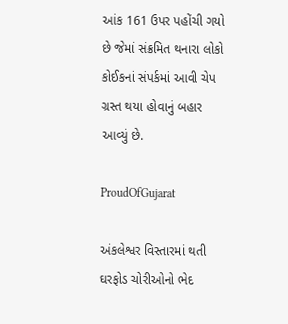આંક 161 ઉપર પહોંચી ગયો છે જેમાં સંક્રમિત થનારા લોકો કોઈકનાં સંપર્કમાં આવી ચેપ ગ્રસ્ત થયા હોવાનું બહાર આવ્યું છે.

ProudOfGujarat

અંકલેશ્વર વિસ્તારમાં થતી ઘરફોડ ચોરીઓનો ભેદ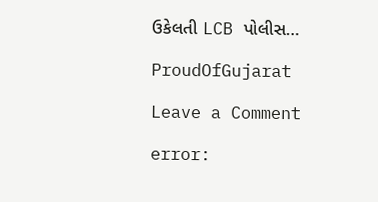ઉકેલતી LCB પોલીસ…

ProudOfGujarat

Leave a Comment

error: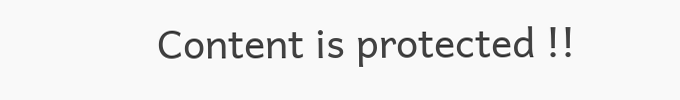Content is protected !!